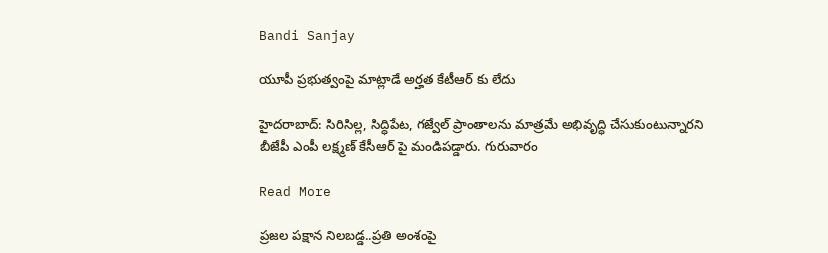Bandi Sanjay

యూపీ ప్రభుత్వంపై మాట్లాడే అర్హత కేటీఆర్ కు లేదు

హైదరాబాద్: సిరిసిల్ల, సిద్ధిపేట, గజ్వేల్ ప్రాంతాలను మాత్రమే అభివృద్ధి చేసుకుంటున్నారని బీజేపీ ఎంపీ లక్ష్మణ్ కేసీఆర్ పై మండిపడ్డారు. గురువారం

Read More

ప్రజల పక్షాన నిలబడ్డ..ప్రతి అంశంపై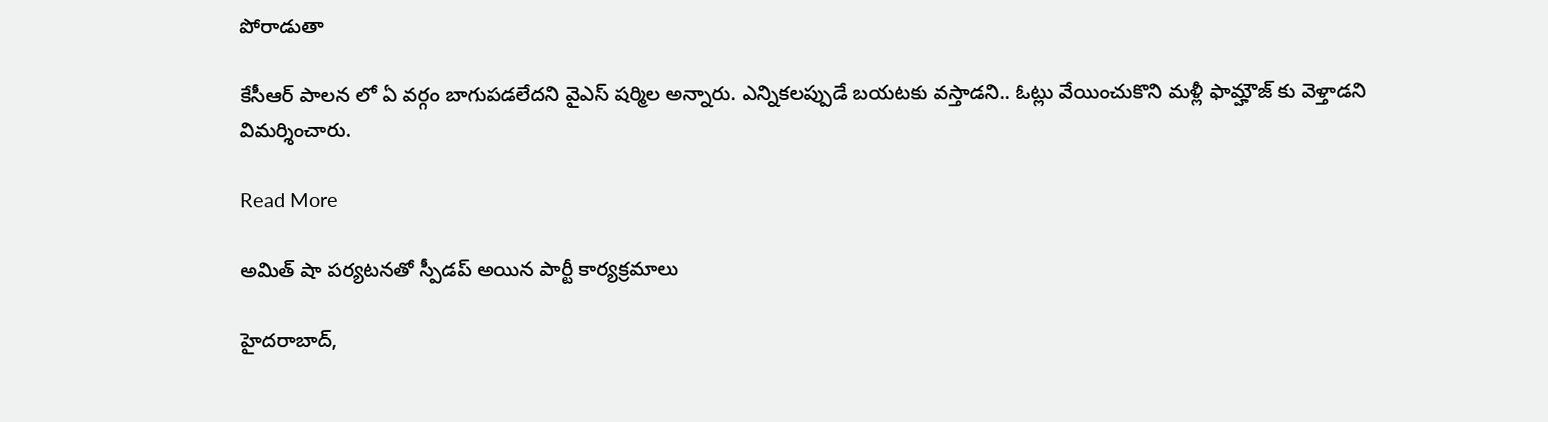పోరాడుతా

కేసీఆర్ పాలన లో ఏ వర్గం బాగుపడలేదని వైఎస్ షర్మిల అన్నారు. ఎన్నికలప్పుడే బయటకు వస్తాడని.. ఓట్లు వేయించుకొని మళ్లీ ఫామ్హౌజ్ కు వెళ్తాడని విమర్శించారు.

Read More

అమిత్ షా పర్యటనతో స్పీడప్ అయిన పార్టీ కార్యక్రమాలు

హైదరాబాద్,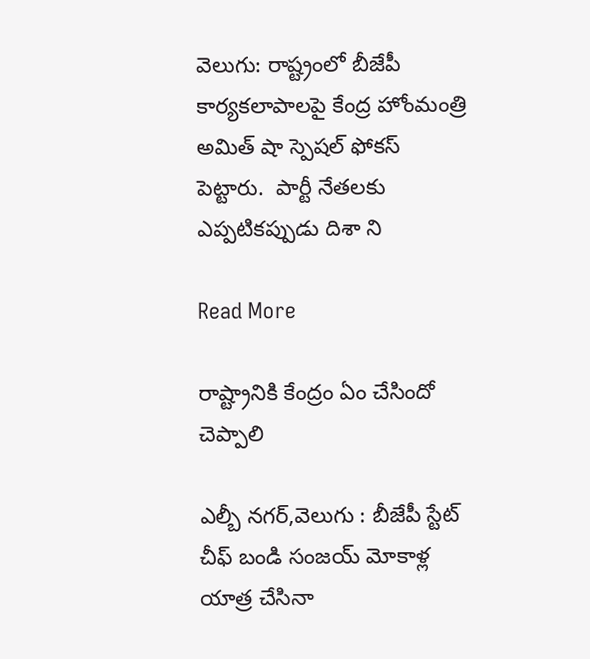వెలుగు: రాష్ట్రంలో బీజేపీ కార్యకలాపాలపై కేంద్ర హోంమంత్రి అమిత్ షా స్పెషల్ ఫోకస్ పెట్టారు.  పార్టీ నేతలకు ఎప్పటికప్పుడు దిశా ని

Read More

రాష్ట్రానికి కేంద్రం ఏం చేసిందో చెప్పాలి

ఎల్బీ నగర్,వెలుగు : బీజేపీ స్టేట్ చీఫ్ బండి సంజయ్ మోకాళ్ల యాత్ర చేసినా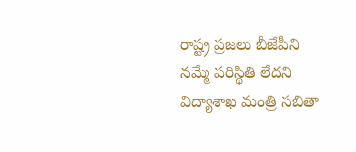రాష్ట్ర ప్రజలు బీజేపీని నమ్మే పరిస్థితి లేదని విద్యాశాఖ మంత్రి సబితా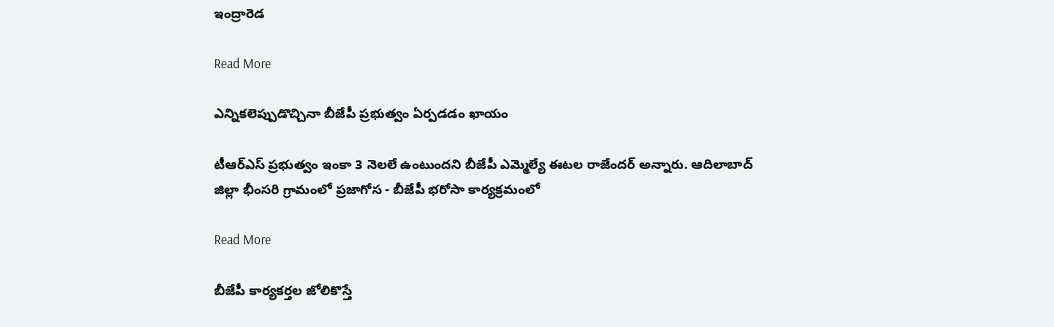ఇంద్రారెడ

Read More

ఎన్నికలెప్పుడొచ్చినా బీజేపీ ప్రభుత్వం ఏర్పడడం ఖాయం

టీఆర్ఎస్ ప్రభుత్వం ఇంకా 3 నెలలే ఉంటుందని బీజేపీ ఎమ్మెల్యే ఈటల రాజేందర్ అన్నారు. ఆదిలాబాద్ జిల్లా భీంసరి గ్రామంలో ప్రజాగోస - బీజేపీ భరోసా కార్యక్రమంలో

Read More

బీజేపీ కార్యకర్తల జోలికొస్తే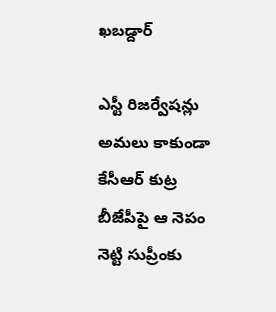ఖబడ్దార్

ఎస్టీ రిజర్వేషన్లు అమలు కాకుండా కేసీఆర్ కుట్ర బీజేపీపై ఆ నెపం నెట్టి సుప్రీంకు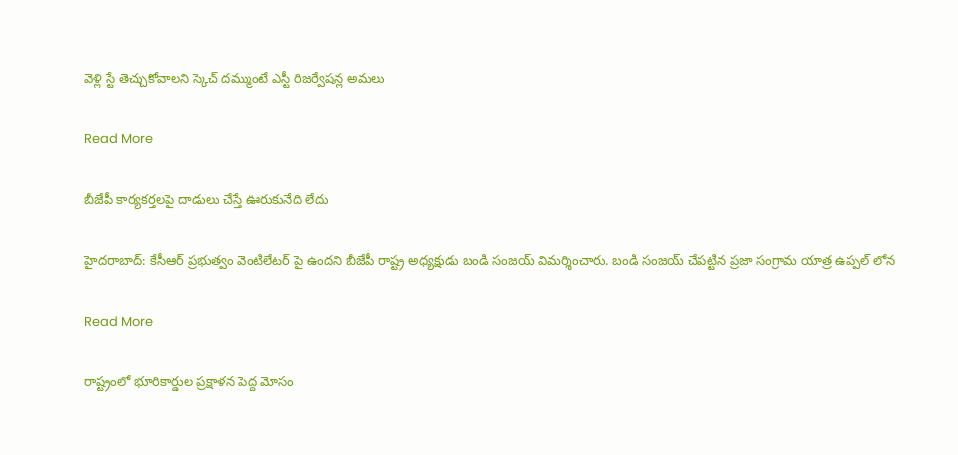వెళ్లి స్టే తెచ్చుకోవాలని స్కెచ్ దమ్ముంటే ఎస్టీ రిజర్వేషన్ల అమలు

Read More

బీజేపీ కార్యకర్తలపై దాడులు చేస్తే ఊరుకునేది లేదు

హైదరాబాద్: కేసీఆర్ ప్రభుత్వం వెంటిలేటర్ పై ఉందని బీజేపీ రాష్ట్ర అధ్యక్షుడు బండి సంజయ్ విమర్శించారు. బండి సంజయ్ చేపట్టిన ప్రజా సంగ్రామ యాత్ర ఉప్పల్ లోన

Read More

రాష్ట్రంలో భూరికార్డుల ప్రక్షాళన పెద్ద మోసం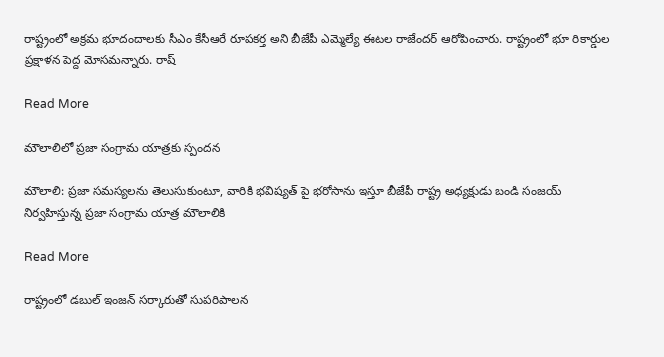రాష్ట్రంలో అక్రమ భూదందాలకు సీఎం కేసీఆరే రూపకర్త అని బీజేపీ ఎమ్మెల్యే ఈటల రాజేందర్ ఆరోపించారు. రాష్ట్రంలో భూ రికార్డుల ప్రక్షాళన పెద్ద మోసమన్నారు. రాష్

Read More

మౌలాలిలో ప్రజా సంగ్రామ యాత్రకు స్పందన

మౌలాలి: ప్రజా సమస్యలను తెలుసుకుంటూ, వారికి భవిష్యత్ పై భరోసాను ఇస్తూ బీజేపీ రాష్ట్ర అధ్యక్షుడు బండి సంజయ్ నిర్వహిస్తున్న ప్రజా సంగ్రామ యాత్ర మౌలాలికి

Read More

రాష్ట్రంలో డబుల్ ఇంజన్ సర్కారుతో సుపరిపాలన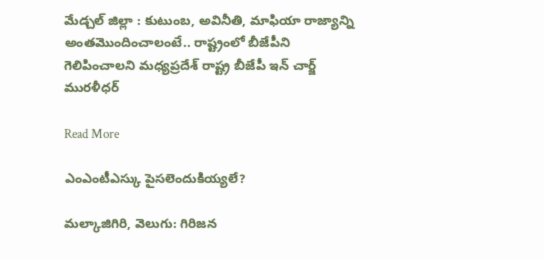మేడ్చల్ జిల్లా : కుటుంబ, అవినీతి, మాఫియా రాజ్యాన్ని అంతమొందించాలంటే.. రాష్ట్రంలో బీజేపీని గెలిపించాలని మధ్యప్రదేశ్ రాష్ట్ర బీజేపీ ఇన్ చార్జ్ మురళీధర్

Read More

ఎంఎంటీఎస్కు పైసలెందుకియ్యలే?

మల్కాజిగిరి, వెలుగు: గిరిజన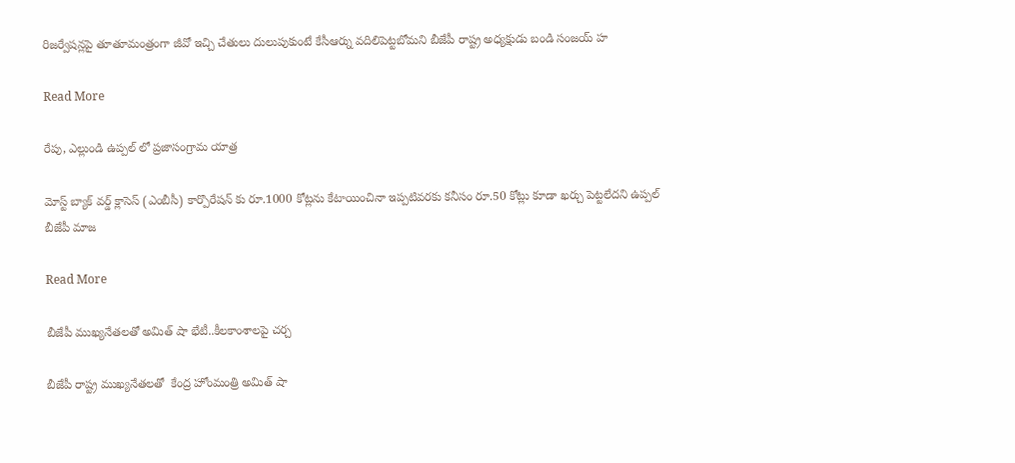రిజర్వేషన్లపై తూతూమంత్రంగా జీవో ఇచ్చి చేతులు దులుపుకుంటే కేసీఆర్ను వదిలిపెట్టబోమని బీజేపీ రాష్ట్ర అధ్యక్షుడు బండి సంజయ్ హ

Read More

రేపు, ఎల్లుండి ఉప్పల్ లో ప్రజాసంగ్రామ యాత్ర

మోస్ట్ బ్యాక్ వర్డ్ క్లాసెస్ (ఎంబీసీ) కార్పొరేషన్ కు రూ.1000 కోట్లను కేటాయించినా ఇప్పటివరకు కనీసం రూ.50 కోట్లు కూడా ఖర్చు పెట్టలేదని ఉప్పల్ బీజేపీ మాజ

Read More

బీజేపీ ముఖ్యనేతలతో అమిత్ షా భేటీ..కీలకాంశాలపై చర్చ

బీజేపీ రాష్ట్ర ముఖ్యనేతలతో  కేంద్ర హోంమంత్రి అమిత్ షా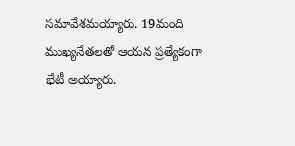సమావేశమయ్యారు. 19మంది ముఖ్యనేతలతో ఆయన ప్రత్యేకంగా భేటీ అయ్యారు.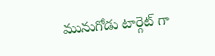మునుగోడు టార్గెట్ గా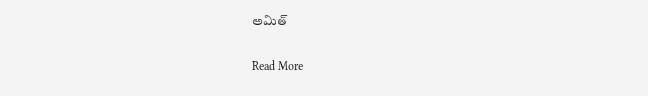అమిత్

Read More